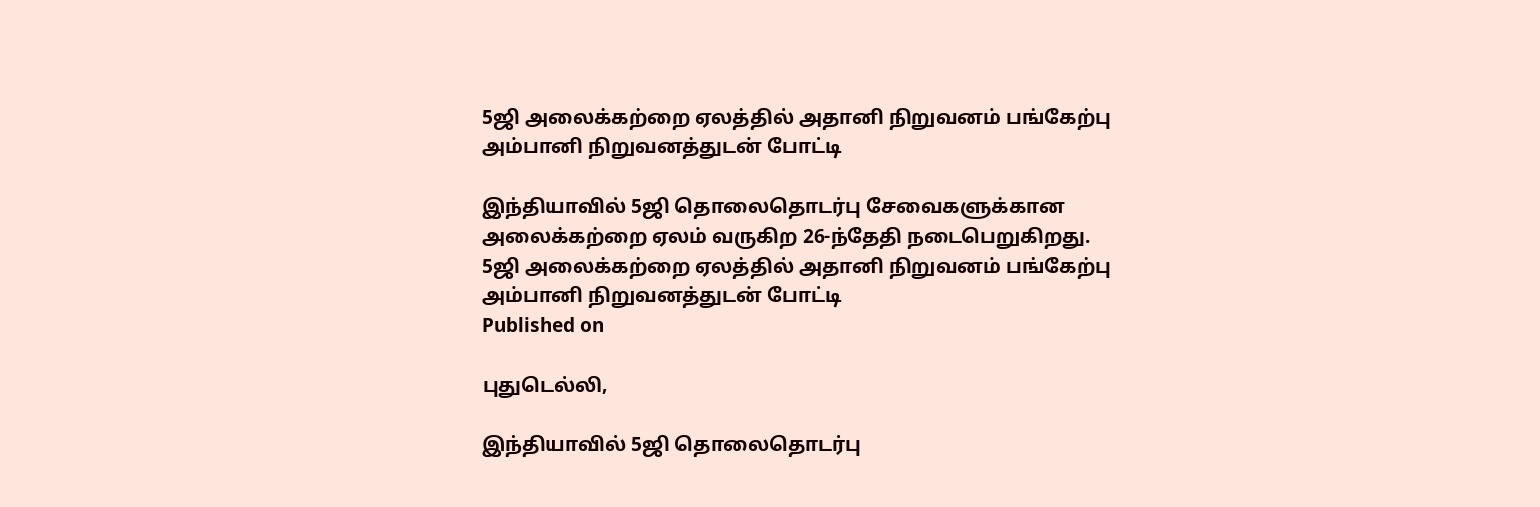5ஜி அலைக்கற்றை ஏலத்தில் அதானி நிறுவனம் பங்கேற்பு அம்பானி நிறுவனத்துடன் போட்டி

இந்தியாவில் 5ஜி தொலைதொடர்பு சேவைகளுக்கான அலைக்கற்றை ஏலம் வருகிற 26-ந்தேதி நடைபெறுகிறது.
5ஜி அலைக்கற்றை ஏலத்தில் அதானி நிறுவனம் பங்கேற்பு அம்பானி நிறுவனத்துடன் போட்டி
Published on

புதுடெல்லி,

இந்தியாவில் 5ஜி தொலைதொடர்பு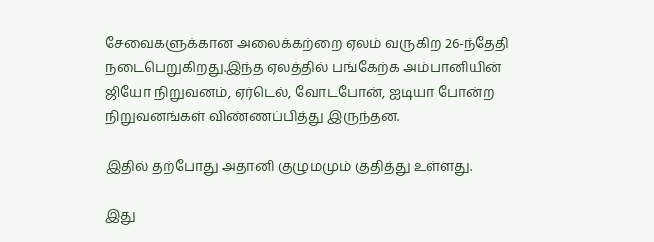சேவைகளுக்கான அலைக்கற்றை ஏலம் வருகிற 26-ந்தேதி நடைபெறுகிறது.இந்த ஏலத்தில் பங்கேற்க அம்பானியின் ஜியோ நிறுவனம், ஏர்டெல், வோடபோன், ஐடியா போன்ற நிறுவனங்கள் விண்ணப்பித்து இருந்தன.

இதில் தற்போது அதானி குழுமமும் குதித்து உள்ளது.

இது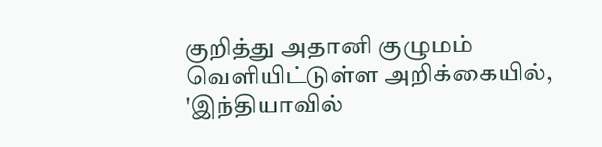குறித்து அதானி குழுமம் வெளியிட்டுள்ள அறிக்கையில், 'இந்தியாவில்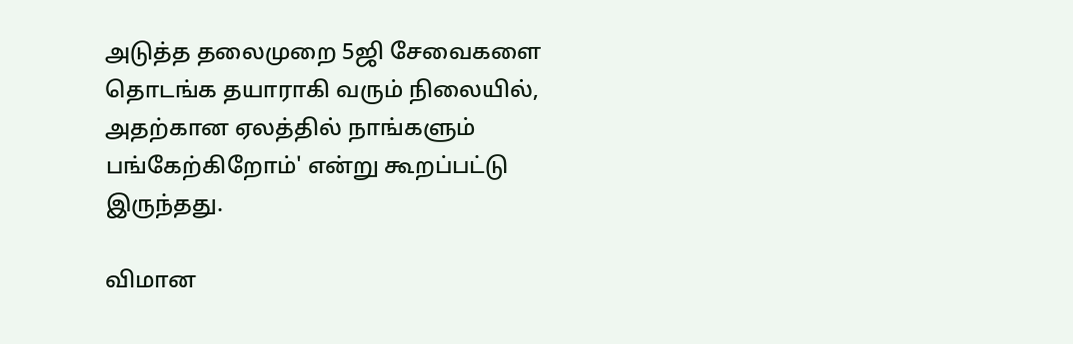அடுத்த தலைமுறை 5ஜி சேவைகளை தொடங்க தயாராகி வரும் நிலையில், அதற்கான ஏலத்தில் நாங்களும் பங்கேற்கிறோம்' என்று கூறப்பட்டு இருந்தது.

விமான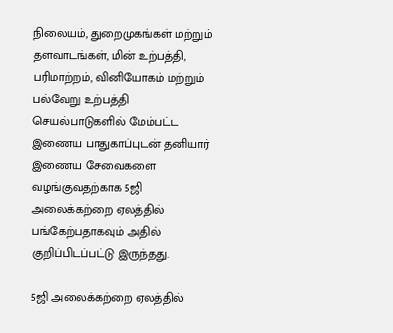நிலையம், துறைமுகங்கள் மற்றும் தளவாடங்கள், மின் உற்பத்தி, பரிமாற்றம், வினியோகம் மற்றும் பல்வேறு உற்பத்தி செயல்பாடுகளில் மேம்பட்ட இணைய பாதுகாப்புடன் தனியார் இணைய சேவைகளை வழங்குவதற்காக 5ஜி அலைக்கற்றை ஏலத்தில் பங்கேற்பதாகவும் அதில் குறிப்பிடப்பட்டு இருந்தது.

5ஜி அலைக்கற்றை ஏலத்தில்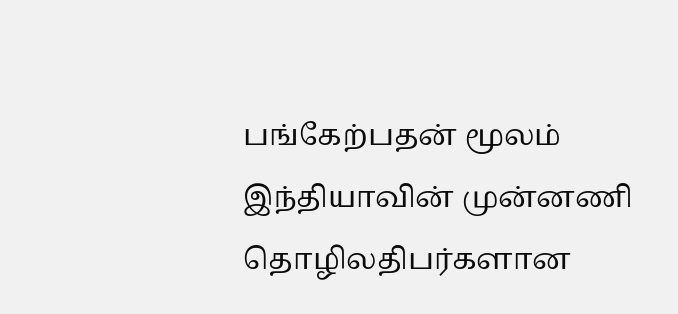பங்கேற்பதன் மூலம் இந்தியாவின் முன்னணி தொழிலதிபர்களான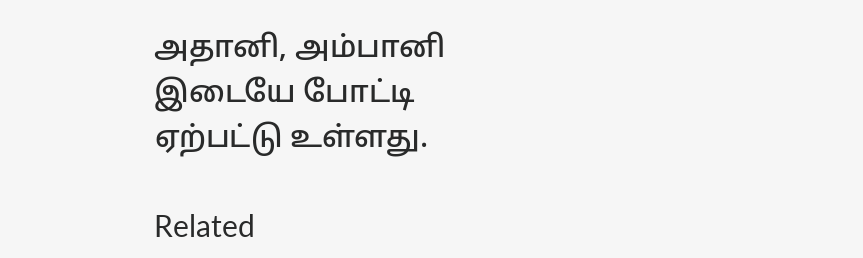அதானி, அம்பானி இடையே போட்டி ஏற்பட்டு உள்ளது.

Related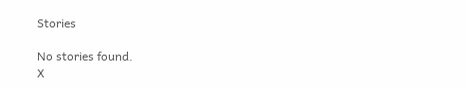Stories

No stories found.
X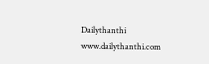Dailythanthi
www.dailythanthi.com